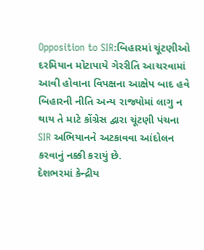Opposition to SIR:બિહારમાં ચૂંટણીઓ દરમિયાન મોટાપાયે ગેરરીતિ આચરવામાં આવી હોવાના વિપક્ષના આક્ષેપ બાદ હવે બિહારની નીતિ અન્ય રાજ્યોમાં લાગુ ન થાય તે માટે કોંગ્રેસ દ્વારા ચૂંટણી પંચના SIR અભિયાનને અટકાવવા આંદોલન કરવાનું નક્કી કરાયું છે.
દેશભરમાં કેન્દ્રીય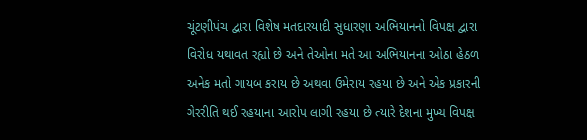ચૂંટણીપંચ દ્વારા વિશેષ મતદારયાદી સુધારણા અભિયાનનો વિપક્ષ દ્વારા વિરોધ યથાવત રહ્યો છે અને તેઓના મતે આ અભિયાનના ઓઠા હેઠળ અનેક મતો ગાયબ કરાય છે અથવા ઉમેરાય રહયા છે અને એક પ્રકારની ગેરરીતિ થઈ રહયાના આરોપ લાગી રહયા છે ત્યારે દેશના મુખ્ય વિપક્ષ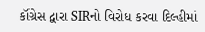કૉંગ્રેસ દ્વારા SIRનો વિરોધ કરવા દિલ્હીમાં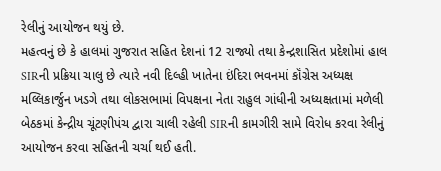રેલીનું આયોજન થયું છે.
મહત્વનું છે કે હાલમાં ગુજરાત સહિત દેશનાં 12 રાજ્યો તથા કેન્દ્રશાસિત પ્રદેશોમાં હાલ SIRની પ્રક્રિયા ચાલુ છે ત્યારે નવી દિલ્હી ખાતેના ઇંદિરા ભવનમાં કૉંગ્રેસ અધ્યક્ષ મલ્લિકાર્જુન ખડગે તથા લોકસભામાં વિપક્ષના નેતા રાહુલ ગાંધીની અધ્યક્ષતામાં મળેલી બેઠકમાં કેન્દ્રીય ચૂંટણીપંચ દ્વારા ચાલી રહેલી SIRની કામગીરી સામે વિરોધ કરવા રેલીનું આયોજન કરવા સહિતની ચર્ચા થઈ હતી.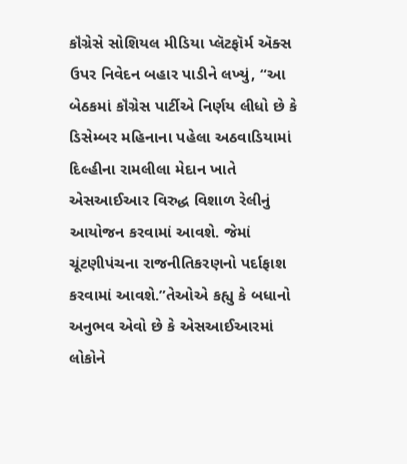કૉંગ્રેસે સોશિયલ મીડિયા પ્લૅટફૉર્મ ઍક્સ ઉપર નિવેદન બહાર પાડીને લખ્યું, “આ બેઠકમાં કૉંગ્રેસ પાર્ટીએ નિર્ણય લીધો છે કે ડિસેમ્બર મહિનાના પહેલા અઠવાડિયામાં દિલ્હીના રામલીલા મેદાન ખાતે એસઆઈઆર વિરુદ્ધ વિશાળ રેલીનું આયોજન કરવામાં આવશે. જેમાં ચૂંટણીપંચના રાજનીતિકરણનો પર્દાફાશ કરવામાં આવશે.”તેઓએ કહ્યુ કે બધાનો અનુભવ એવો છે કે એસઆઈઆરમાં લોકોને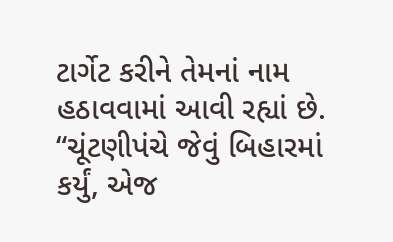ટાર્ગેટ કરીને તેમનાં નામ હઠાવવામાં આવી રહ્યાં છે.
“ચૂંટણીપંચે જેવું બિહારમાં કર્યું, એજ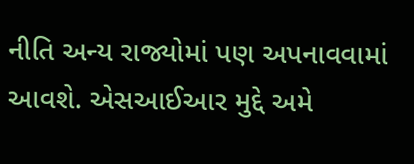નીતિ અન્ય રાજ્યોમાં પણ અપનાવવામાં આવશે. એસઆઈઆર મુદ્દે અમે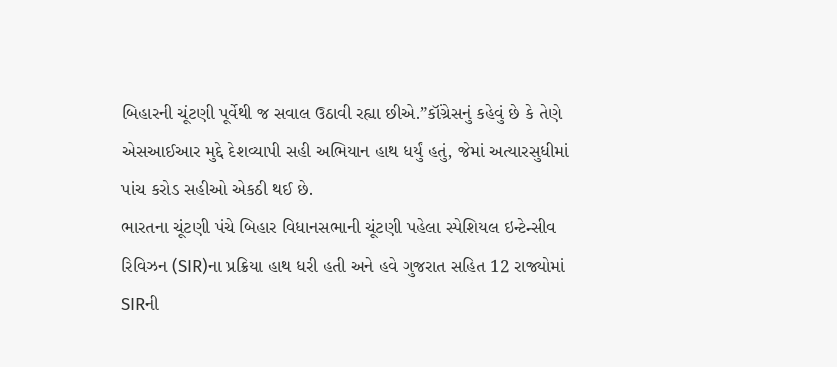બિહારની ચૂંટણી પૂર્વેથી જ સવાલ ઉઠાવી રહ્યા છીએ.”કૉંગ્રેસનું કહેવું છે કે તેણે એસઆઈઆર મુદ્દે દેશવ્યાપી સહી અભિયાન હાથ ધર્યું હતું, જેમાં અત્યારસુધીમાં પાંચ કરોડ સહીઓ એકઠી થઈ છે.
ભારતના ચૂંટણી પંચે બિહાર વિધાનસભાની ચૂંટણી પહેલા સ્પેશિયલ ઇન્ટેન્સીવ રિવિઝન (SIR)ના પ્રક્રિયા હાથ ધરી હતી અને હવે ગુજરાત સહિત 12 રાજ્યોમાં SIRની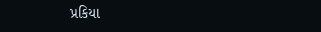પ્રકિયા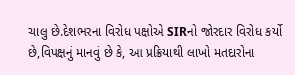ચાલુ છે.દેશભરના વિરોધ પક્ષોએ SIRનો જોરદાર વિરોધ કર્યો છે,વિપક્ષનું માનવું છે કે, આ પ્રક્રિયાથી લાખો મતદારોના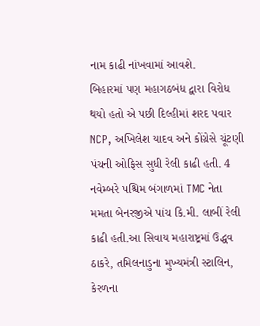નામ કાઢી નાંખવામાં આવશે.
બિહારમાં પણ મહાગઠબંધ દ્વારા વિરોધ થયો હતો એ પછી દિલ્હીમાં શરદ પવાર NCP, અખિલેશ યાદવ અને કોંગ્રેસે ચૂંટણી પંચની ઓફિસ સુધી રેલી કાઢી હતી. 4 નવેમ્બરે પશ્ચિમ બંગાળમાં TMC નેતા મમતા બેનરજીએ પાંચ કિ.મી. લાબીં રેલી કાઢી હતી.આ સિવાય મહારાષ્ટ્રમાં ઉદ્ધવ ઠાકરે, તમિલનાડુના મુખ્યમંત્રી સ્ટાલિન, કેરળના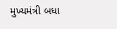મુખ્યમંત્રી બધા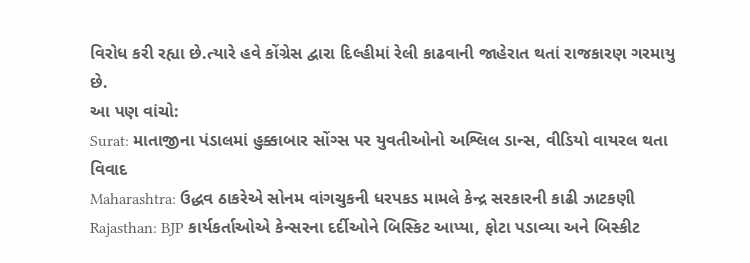વિરોધ કરી રહ્યા છે.ત્યારે હવે કોંગ્રેસ દ્વારા દિલ્હીમાં રેલી કાઢવાની જાહેરાત થતાં રાજકારણ ગરમાયુ છે.
આ પણ વાંચો:
Surat: માતાજીના પંડાલમાં હુક્કાબાર સોંગ્સ પર યુવતીઓનો અશ્લિલ ડાન્સ, વીડિયો વાયરલ થતા વિવાદ
Maharashtra: ઉદ્ધવ ઠાકરેએ સોનમ વાંગચુકની ધરપકડ મામલે કેન્દ્ર સરકારની કાઢી ઝાટકણી
Rajasthan: BJP કાર્યકર્તાઓએ કેન્સરના દર્દીઓને બિસ્કિટ આપ્યા, ફોટા પડાવ્યા અને બિસ્કીટ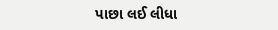પાછા લઈ લીધા